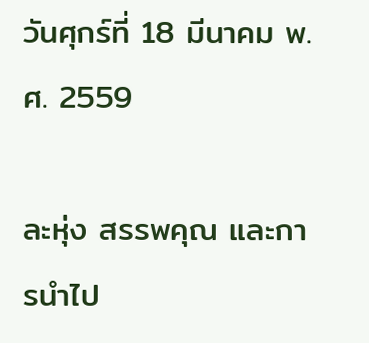วันศุกร์ที่ 18 มีนาคม พ.ศ. 2559

ละหุ่ง สรรพคุณ และการนำไป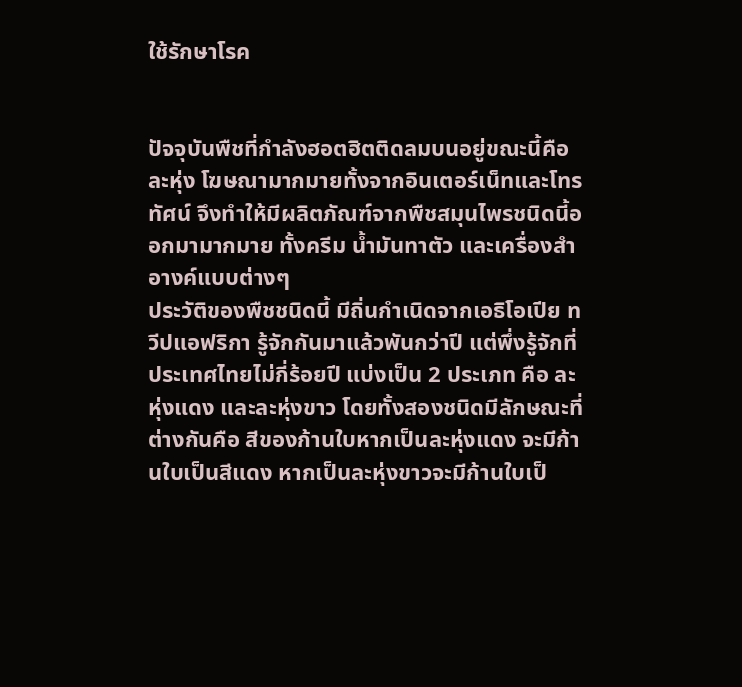ใช้รักษาโรค


ปัจจุบันพืชที่กำลังฮอตฮิตติดลมบนอยู่ขณะนี้คือ ละหุ่ง โฆษณามากมายทั้งจากอินเตอร์เน็ทและโทรทัศน์ จึงทำให้มีผลิตภัณฑ์จากพืชสมุนไพรชนิดนี้ออกมามากมาย ทั้งครีม น้ำมันทาตัว และเครื่องสำอางค์แบบต่างๆ
ประวัติของพืชชนิดนี้ มีถิ่นกำเนิดจากเอธิโอเปีย ทวีปแอฟริกา รู้จักกันมาแล้วพันกว่าปี แต่พึ่งรู้จักที่ประเทศไทยไม่กี่ร้อยปี แบ่งเป็น 2 ประเภท คือ ละหุ่งแดง และละหุ่งขาว โดยทั้งสองชนิดมีลักษณะที่ต่างกันคือ สีของก้านใบหากเป็นละหุ่งแดง จะมีก้านใบเป็นสีแดง หากเป็นละหุ่งขาวจะมีก้านใบเป็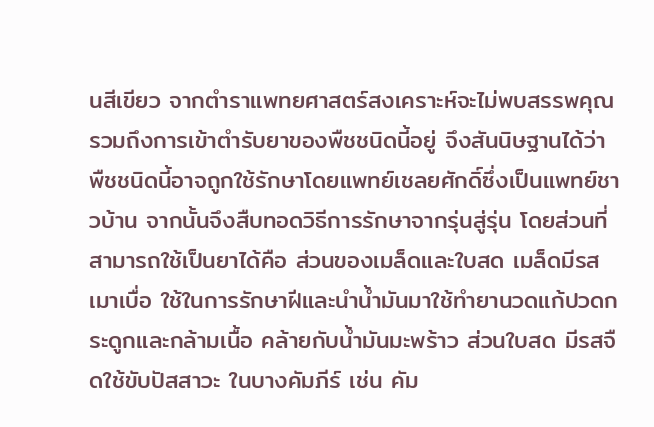นสีเขียว จากตำราแพทยศาสตร์สงเคราะห์จะไม่พบสรรพคุณ รวมถึงการเข้าตำรับยาของพืชชนิดนี้อยู่ จึงสันนิษฐานได้ว่า พืชชนิดนี้อาจถูกใช้รักษาโดยแพทย์เชลยศักดิ์ซึ่งเป็นแพทย์ชาวบ้าน จากนั้นจึงสืบทอดวิธีการรักษาจากรุ่นสู่รุ่น โดยส่วนที่สามารถใช้เป็นยาได้คือ ส่วนของเมล็ดและใบสด เมล็ดมีรสเมาเบื่อ ใช้ในการรักษาฝีและนำน้ำมันมาใช้ทำยานวดแก้ปวดกระดูกและกล้ามเนื้อ คล้ายกับน้ำมันมะพร้าว ส่วนใบสด มีรสจืดใช้ขับปัสสาวะ ในบางคัมภีร์ เช่น คัม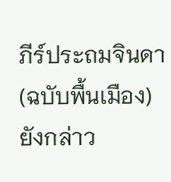ภีร์ประถมจินดา(ฉบับพื้นเมือง) ยังกล่าว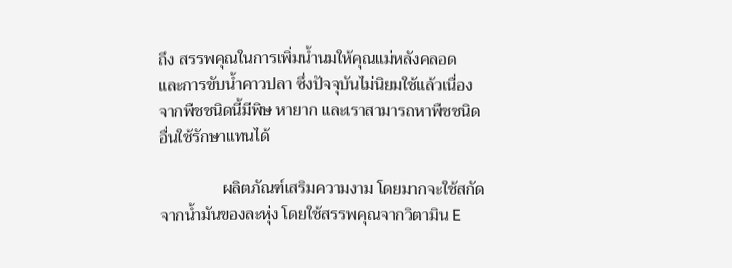ถึง สรรพคุณในการเพิ่มน้ำนมให้คุณแม่หลังคลอด และการขับน้ำคาวปลา ซึ่งปัจจุบันไม่นิยมใช้แล้วเนื่องจากพืชชนิดนี้มีพิษ หายาก และเราสามารถหาพืชชนิดอื่นใช้รักษาแทนได้

               ผลิตภัณฑ์เสริมความงาม โดยมากจะใช้สกัดจากน้ำมันของละหุ่ง โดยใช้สรรพคุณจากวิตามิน E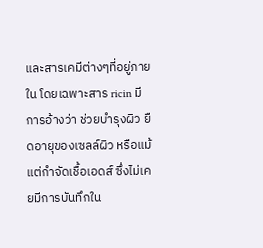และสารเคมีต่างๆที่อยู่ภายใน โดยเฉพาะสาร ricin มีการอ้างว่า ช่วยบำรุงผิว ยืดอายุของเซลล์ผิว หรือแม้แต่กำจัดเชื้อเอดส์ ซึ่งไม่เคยมีการบันทึกใน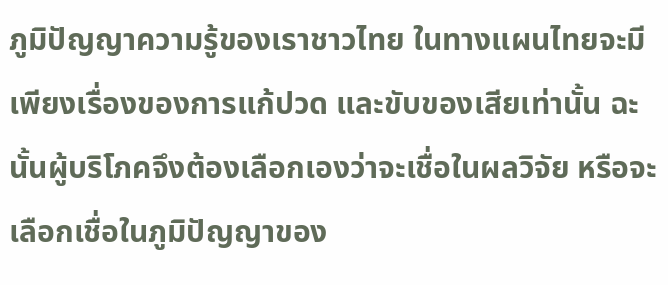ภูมิปัญญาความรู้ของเราชาวไทย ในทางแผนไทยจะมีเพียงเรื่องของการแก้ปวด และขับของเสียเท่านั้น ฉะนั้นผู้บริโภคจึงต้องเลือกเองว่าจะเชื่อในผลวิจัย หรือจะเลือกเชื่อในภูมิปัญญาของ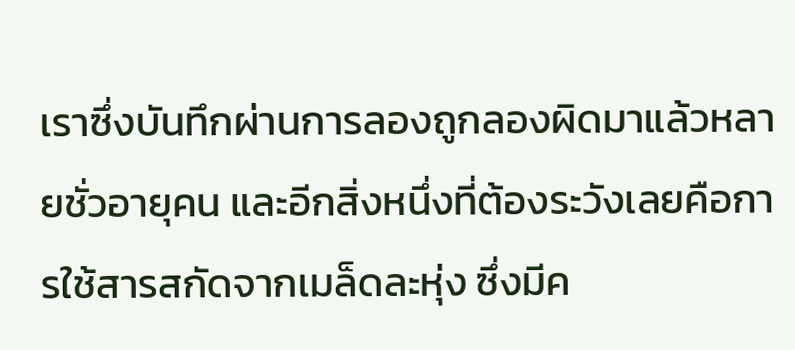เราซึ่งบันทึกผ่านการลองถูกลองผิดมาแล้วหลายชั่วอายุคน และอีกสิ่งหนึ่งที่ต้องระวังเลยคือการใช้สารสกัดจากเมล็ดละหุ่ง ซึ่งมีค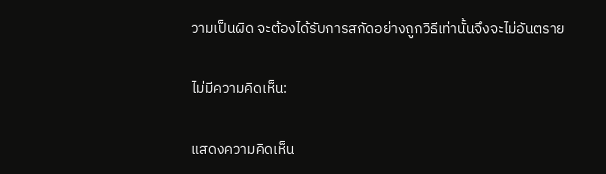วามเป็นผิด จะต้องได้รับการสกัดอย่างถูกวิธีเท่านั้นจึงจะไม่อันตราย

ไม่มีความคิดเห็น:

แสดงความคิดเห็น